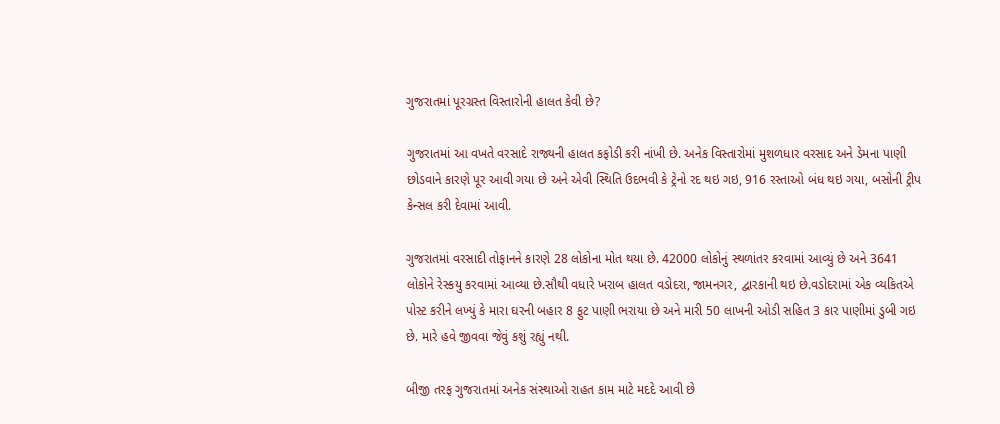ગુજરાતમાં પૂરગ્રસ્ત વિસ્તારોની હાલત કેવી છે?

ગુજરાતમાં આ વખતે વરસાદે રાજ્યની હાલત કફોડી કરી નાંખી છે. અનેક વિસ્તારોમાં મુશળધાર વરસાદ અને ડેમના પાણી છોડવાને કારણે પૂર આવી ગયા છે અને એવી સ્થિતિ ઉદભવી કે ટ્રેનો રદ થઇ ગઇ, 916 રસ્તાઓ બંધ થઇ ગયા, બસોની ટ્રીપ કેન્સલ કરી દેવામાં આવી.

ગુજરાતમાં વરસાદી તોફાનને કારણે 28 લોકોના મોત થયા છે. 42000 લોકોનું સ્થળાંતર કરવામાં આવ્યું છે અને 3641 લોકોને રેસ્કયુ કરવામાં આવ્યા છે.સૌથી વધારે ખરાબ હાલત વડોદરા, જામનગર, દ્વારકાની થઇ છે.વડોદરામાં એક વ્યકિતએ પોસ્ટ કરીને લખ્યું કે મારા ઘરની બહાર 8 ફુટ પાણી ભરાયા છે અને મારી 50 લાખની ઓડી સહિત 3 કાર પાણીમાં ડુબી ગઇ છે. મારે હવે જીવવા જેવું કશું રહ્યું નથી.

બીજી તરફ ગુજરાતમાં અનેક સંસ્થાઓ રાહત કામ માટે મદદે આવી છે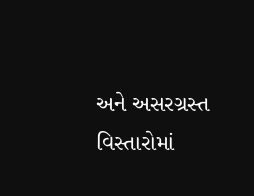અને અસરગ્રસ્ત વિસ્તારોમાં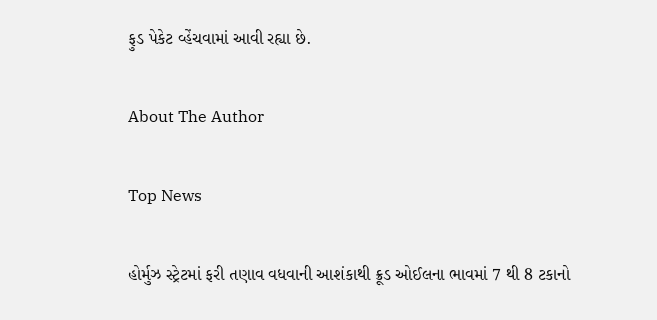ફુડ પેકેટ વ્હેંચવામાં આવી રહ્યા છે.

About The Author

Top News

હોર્મુઝ સ્ટ્રેટમાં ફરી તણાવ વધવાની આશંકાથી ક્રૂડ ઓઈલના ભાવમાં 7 થી 8 ટકાનો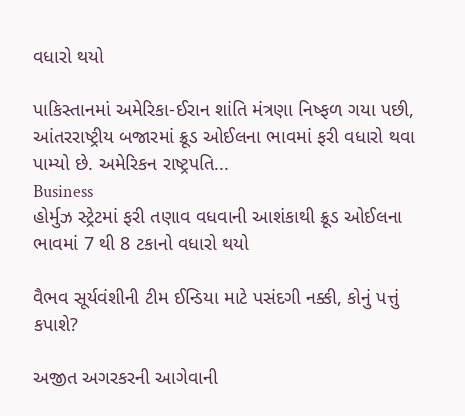વધારો થયો

પાકિસ્તાનમાં અમેરિકા-ઈરાન શાંતિ મંત્રણા નિષ્ફળ ગયા પછી, આંતરરાષ્ટ્રીય બજારમાં ક્રૂડ ઓઈલના ભાવમાં ફરી વધારો થવા પામ્યો છે. અમેરિકન રાષ્ટ્રપતિ...
Business
હોર્મુઝ સ્ટ્રેટમાં ફરી તણાવ વધવાની આશંકાથી ક્રૂડ ઓઈલના ભાવમાં 7 થી 8 ટકાનો વધારો થયો

વૈભવ સૂર્યવંશીની ટીમ ઈન્ડિયા માટે પસંદગી નક્કી, કોનું પત્તું કપાશે?

અજીત અગરકરની આગેવાની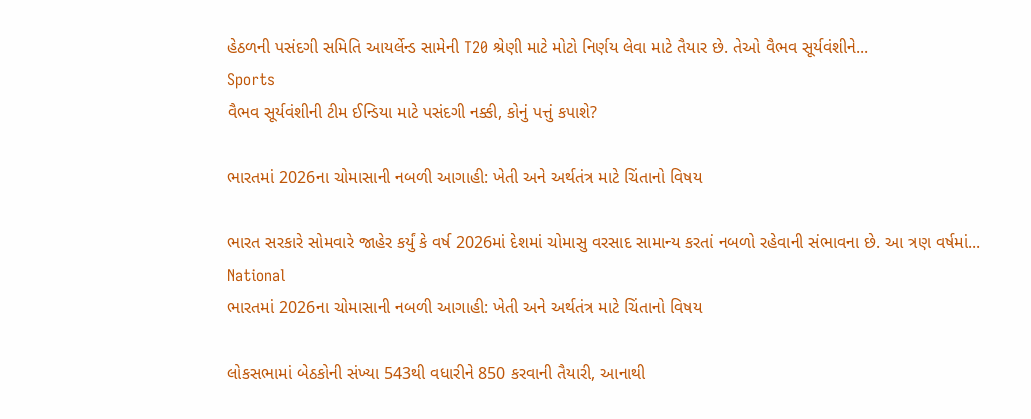હેઠળની પસંદગી સમિતિ આયર્લેન્ડ સામેની T20 શ્રેણી માટે મોટો નિર્ણય લેવા માટે તૈયાર છે. તેઓ વૈભવ સૂર્યવંશીને...
Sports
વૈભવ સૂર્યવંશીની ટીમ ઈન્ડિયા માટે પસંદગી નક્કી, કોનું પત્તું કપાશે?

ભારતમાં 2026ના ચોમાસાની નબળી આગાહી: ખેતી અને અર્થતંત્ર માટે ચિંતાનો વિષય

ભારત સરકારે સોમવારે જાહેર કર્યું કે વર્ષ 2026માં દેશમાં ચોમાસુ વરસાદ સામાન્ય કરતાં નબળો રહેવાની સંભાવના છે. આ ત્રણ વર્ષમાં...
National
ભારતમાં 2026ના ચોમાસાની નબળી આગાહી: ખેતી અને અર્થતંત્ર માટે ચિંતાનો વિષય

લોકસભામાં બેઠકોની સંખ્યા 543થી વધારીને 850 કરવાની તૈયારી, આનાથી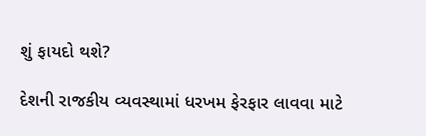શું ફાયદો થશે?

દેશની રાજકીય વ્યવસ્થામાં ધરખમ ફેરફાર લાવવા માટે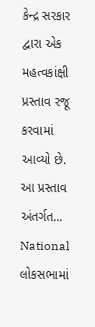કેન્દ્ર સરકાર દ્વારા એક મહત્વકાંક્ષી પ્રસ્તાવ રજૂ કરવામાં આવ્યો છે. આ પ્રસ્તાવ અંતર્ગત...
National
લોકસભામાં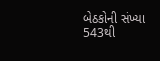બેઠકોની સંખ્યા 543થી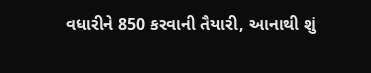વધારીને 850 કરવાની તૈયારી, આનાથી શું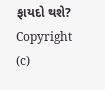ફાયદો થશે?
Copyright (c)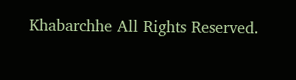Khabarchhe All Rights Reserved.